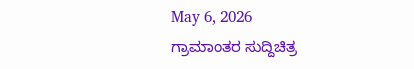May 6, 2026
ಗ್ರಾಮಾಂತರ ಸುದ್ದಿಚಿತ್ರ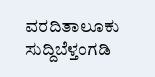ವರದಿತಾಲೂಕು ಸುದ್ದಿಬೆಳ್ತಂಗಡಿ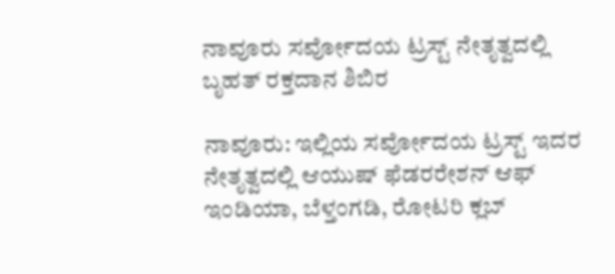ನಾವೂರು ಸರ್ವೋದಯ ಟ್ರಸ್ಟ್ ನೇತೃತ್ವದಲ್ಲಿ ಬೃಹತ್ ರಕ್ತದಾನ ಶಿಬಿರ

ನಾವೂರು: ಇಲ್ಲಿಯ ಸರ್ವೋದಯ ಟ್ರಸ್ಟ್ ಇದರ ನೇತೃತ್ವದಲ್ಲಿ ಆಯುಷ್ ಫೆಡರರೇಶನ್ ಆಫ್ ಇಂಡಿಯಾ, ಬೆಳ್ತಂಗಡಿ, ರೋಟರಿ ಕ್ಲಬ್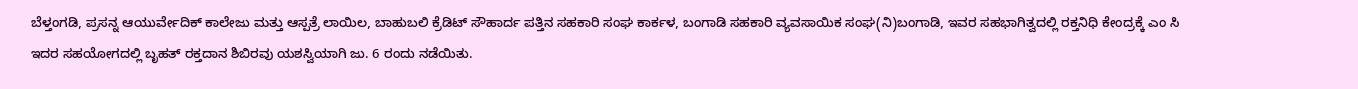ಬೆಳ್ತಂಗಡಿ, ಪ್ರಸನ್ನ ಆಯುರ್ವೇದಿಕ್ ಕಾಲೇಜು ಮತ್ತು ಆಸ್ಪತ್ರೆ ಲಾಯಿಲ, ಬಾಹುಬಲಿ ಕ್ರೆಡಿಟ್ ಸೌಹಾರ್ದ ಪತ್ತಿನ ಸಹಕಾರಿ ಸಂಘ ಕಾರ್ಕಳ, ಬಂಗಾಡಿ ಸಹಕಾರಿ ವ್ಯವಸಾಯಿಕ ಸಂಘ(ನಿ)ಬಂಗಾಡಿ, ಇವರ ಸಹಭಾಗಿತ್ವದಲ್ಲಿ ರಕ್ತನಿಧಿ ಕೇಂದ್ರಕ್ಕೆ ಎಂ ಸಿ ಇದರ ಸಹಯೋಗದಲ್ಲಿ ಬೃಹತ್ ರಕ್ತದಾನ ಶಿಬಿರವು ಯಶಸ್ವಿಯಾಗಿ ಜು. 6 ರಂದು ನಡೆಯಿತು.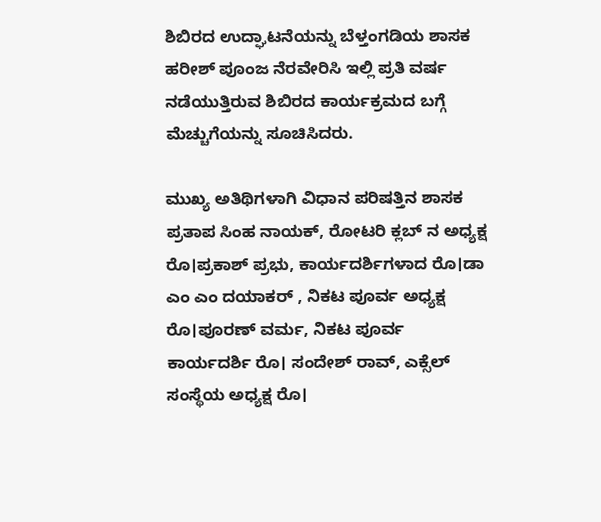ಶಿಬಿರದ ಉದ್ಘಾಟನೆಯನ್ನು ಬೆಳ್ತಂಗಡಿಯ ಶಾಸಕ ಹರೀಶ್ ಪೂಂಜ ನೆರವೇರಿಸಿ ಇಲ್ಲಿ ಪ್ರತಿ ವರ್ಷ ನಡೆಯುತ್ತಿರುವ ಶಿಬಿರದ ಕಾರ್ಯಕ್ರಮದ ಬಗ್ಗೆ ಮೆಚ್ಚುಗೆಯನ್ನು ಸೂಚಿಸಿದರು.

ಮುಖ್ಯ ಅತಿಥಿಗಳಾಗಿ ವಿಧಾನ ಪರಿಷತ್ತಿನ ಶಾಸಕ ಪ್ರತಾಪ ಸಿಂಹ ನಾಯಕ್, ರೋಟರಿ ಕ್ಲಬ್ ನ ಅಧ್ಯಕ್ಷ ರೊ।ಪ್ರಕಾಶ್ ಪ್ರಭು, ಕಾರ್ಯದರ್ಶಿಗಳಾದ ರೊ।ಡಾ ಎಂ ಎಂ ದಯಾಕರ್ , ನಿಕಟ ಪೂರ್ವ ಅಧ್ಯಕ್ಷ ರೊ।ಪೂರಣ್ ವರ್ಮ, ನಿಕಟ ಪೂರ್ವ ಕಾರ್ಯದರ್ಶಿ ರೊ। ಸಂದೇಶ್ ರಾವ್, ಎಕ್ಸೆಲ್ ಸಂಸ್ಥೆಯ ಅಧ್ಯಕ್ಷ ರೊ।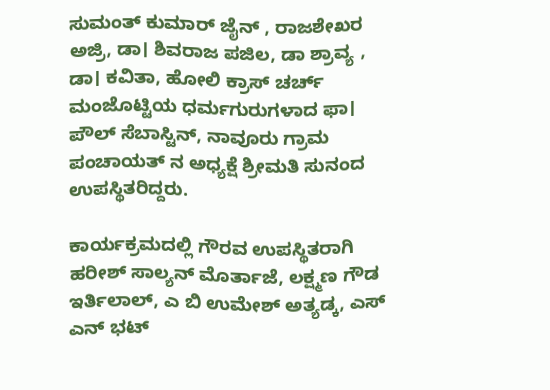ಸುಮಂತ್ ಕುಮಾರ್ ಜೈನ್ , ರಾಜಶೇಖರ ಅಜ್ರಿ, ಡಾ। ಶಿವರಾಜ ಪಜಿಲ, ಡಾ ಶ್ರಾವ್ಯ , ಡಾ। ಕವಿತಾ, ಹೋಲಿ ಕ್ರಾಸ್ ಚರ್ಚ್ ಮಂಜೊಟ್ಟಿಯ ಧರ್ಮಗುರುಗಳಾದ ಫಾ। ಪೌಲ್ ಸೆಬಾಸ್ಟಿನ್, ನಾವೂರು ಗ್ರಾಮ ಪಂಚಾಯತ್ ನ ಅಧ್ಯಕ್ಷೆ ಶ್ರೀಮತಿ ಸುನಂದ ಉಪಸ್ಥಿತರಿದ್ದರು.

ಕಾರ್ಯಕ್ರಮದಲ್ಲಿ ಗೌರವ ಉಪಸ್ಥಿತರಾಗಿ ಹರೀಶ್ ಸಾಲ್ಯನ್ ಮೊರ್ತಾಜೆ, ಲಕ್ಷ್ಮಣ ಗೌಡ ಇರ್ತಿಲಾಲ್, ಎ ಬಿ ಉಮೇಶ್ ಅತ್ಯಡ್ಕ, ಎಸ್ ಎನ್ ಭಟ್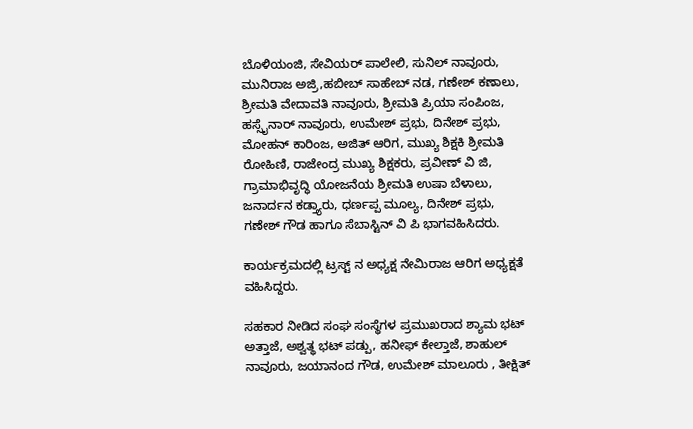ಬೊಳಿಯಂಜಿ, ಸೇವಿಯರ್ ಪಾಲೇಲಿ, ಸುನಿಲ್ ನಾವೂರು, ಮುನಿರಾಜ ಅಜ್ರಿ,ಹಬೀಬ್ ಸಾಹೇಬ್ ನಡ, ಗಣೇಶ್ ಕಣಾಲು, ಶ್ರೀಮತಿ ವೇದಾವತಿ ನಾವೂರು, ಶ್ರೀಮತಿ ಪ್ರಿಯಾ ಸಂಪಿಂಜ, ಹಸ್ಸೈನಾರ್ ನಾವೂರು, ಉಮೇಶ್ ಪ್ರಭು, ದಿನೇಶ್ ಪ್ರಭು, ಮೋಹನ್ ಕಾರಿಂಜ, ಅಜಿತ್ ಆರಿಗ, ಮುಖ್ಯ ಶಿಕ್ಷಕಿ ಶ್ರೀಮತಿ ರೋಹಿಣಿ, ರಾಜೇಂದ್ರ ಮುಖ್ಯ ಶಿಕ್ಷಕರು, ಪ್ರವೀಣ್ ವಿ ಜಿ, ಗ್ರಾಮಾಭಿವೃದ್ಧಿ ಯೋಜನೆಯ ಶ್ರೀಮತಿ ಉಷಾ ಬೆಳಾಲು, ಜನಾರ್ದನ ಕಡ್ತ್ಯಾರು, ಧರ್ಣಪ್ಪ ಮೂಲ್ಯ, ದಿನೇಶ್ ಪ್ರಭು, ಗಣೇಶ್ ಗೌಡ ಹಾಗೂ ಸೆಬಾಸ್ಟಿನ್ ವಿ ಪಿ ಭಾಗವಹಿಸಿದರು.

ಕಾರ್ಯಕ್ರಮದಲ್ಲಿ ಟ್ರಸ್ಟ್ ನ ಅಧ್ಯಕ್ಷ ನೇಮಿರಾಜ ಆರಿಗ ಅಧ್ಯಕ್ಷತೆ ವಹಿಸಿದ್ದರು.

ಸಹಕಾರ ನೀಡಿದ ಸಂಘ ಸಂಸ್ಥೆಗಳ ಪ್ರಮುಖರಾದ ಶ್ಯಾಮ ಭಟ್ ಅತ್ತಾಜೆ, ಅಶ್ವತ್ಥ ಭಟ್ ಪಡ್ಪು, ಹನೀಫ್ ಕೇಲ್ತಾಜೆ, ಶಾಹುಲ್ ನಾವೂರು, ಜಯಾನಂದ ಗೌಡ, ಉಮೇಶ್ ಮಾಲೂರು , ತೀಕ್ಷಿತ್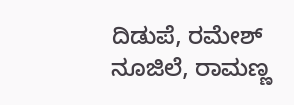ದಿಡುಪೆ, ರಮೇಶ್ ನೂಜಿಲೆ, ರಾಮಣ್ಣ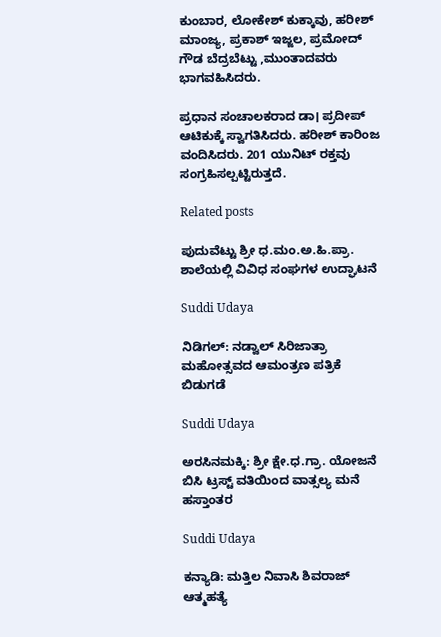ಕುಂಬಾರ, ಲೋಕೇಶ್ ಕುಕ್ಕಾವು, ಹರೀಶ್ ಮಾಂಜ್ಯ, ಪ್ರಕಾಶ್ ಇಜ್ಜಲ, ಪ್ರಮೋದ್ ಗೌಡ ಬೆದ್ರಬೆಟ್ಟು ,ಮುಂತಾದವರು ಭಾಗವಹಿಸಿದರು.

ಪ್ರಧಾನ ಸಂಚಾಲಕರಾದ ಡಾ। ಪ್ರದೀಪ್ ಆಟಿಕುಕ್ಕೆ ಸ್ವಾಗತಿಸಿದರು. ಹರೀಶ್ ಕಾರಿಂಜ ವಂದಿಸಿದರು. 201 ಯುನಿಟ್ ರಕ್ತವು ಸಂಗ್ರಹಿಸಲ್ಪಟ್ಟಿರುತ್ತದೆ.

Related posts

ಪುದುವೆಟ್ಟು ಶ್ರೀ ಧ.ಮಂ.ಅ.ಹಿ.ಪ್ರಾ. ಶಾಲೆಯಲ್ಲಿ ವಿವಿಧ ಸಂಘಗಳ ಉದ್ಘಾಟನೆ

Suddi Udaya

ನಿಡಿಗಲ್: ನಡ್ವಾಲ್ ಸಿರಿಜಾತ್ರಾ ಮಹೋತ್ಸವದ ಆಮಂತ್ರಣ ಪತ್ರಿಕೆ ಬಿಡುಗಡೆ

Suddi Udaya

ಅರಸಿನಮಕ್ಕಿ: ಶ್ರೀ ಕ್ಷೇ.ಧ.ಗ್ರಾ. ಯೋಜನೆ ಬಿಸಿ ಟ್ರಸ್ಟ್ ವತಿಯಿಂದ ವಾತ್ಸಲ್ಯ ಮನೆ ಹಸ್ತಾಂತರ

Suddi Udaya

ಕನ್ಯಾಡಿ: ಮತ್ತಿಲ ನಿವಾಸಿ ಶಿವರಾಜ್ ಆತ್ಮಹತ್ಯೆ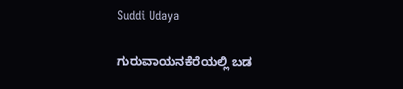Suddi Udaya

ಗುರುವಾಯನಕೆರೆಯಲ್ಲಿ ಬಡ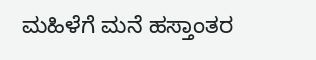ಮಹಿಳೆಗೆ ಮನೆ ಹಸ್ತಾಂತರ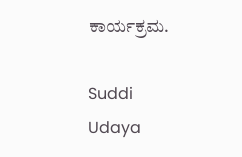ಕಾರ್ಯಕ್ರಮ.

Suddi Udaya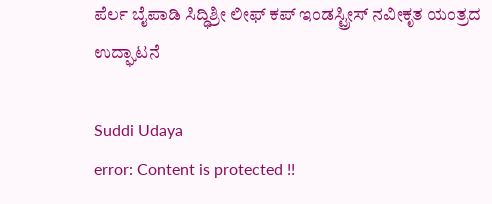ಪೆರ್ಲ ಬೈಪಾಡಿ ಸಿದ್ಧಿಶ್ರೀ ಲೀಫ್ ಕಪ್ ಇಂಡಸ್ಟ್ರೀಸ್ ನವೀಕೃತ ಯಂತ್ರದ ಉದ್ಘಾಟನೆ

Suddi Udaya
error: Content is protected !!